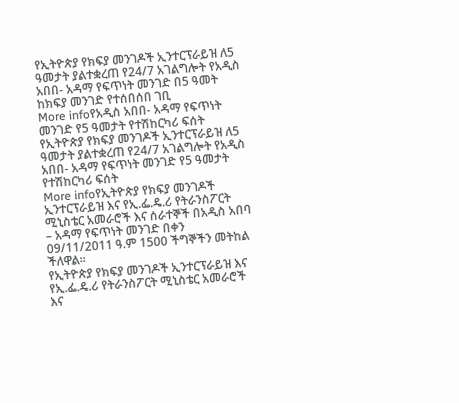የኢትዮጵያ የክፍያ መንገዶች ኢንተርፕራይዝ ለ5 ዓመታት ያልተቋረጠ የ24/7 አገልግሎት የአዲስ አበበ- አዳማ የፍጥነት መንገድ በ5 ዓመት ከክፍያ መንገድ የተሰበሰበ ገቢ
More infoየአዲስ አበበ- አዳማ የፍጥነት መንገድ የ5 ዓመታት የተሽከርካሪ ፍሰት
የኢትዮጵያ የክፍያ መንገዶች ኢንተርፕራይዝ ለ5 ዓመታት ያልተቋረጠ የ24/7 አገልግሎት የአዲስ አበበ- አዳማ የፍጥነት መንገድ የ5 ዓመታት የተሽከርካሪ ፍሰት
More infoየኢትዮጵያ የክፍያ መንገዶች ኢንተርፕራይዝ እና የኢ.ፌ.ዴ.ሪ የትራንስፖርት ሚኒስቴር አመራሮች እና ሰራተኞች በአዲስ አበባ – አዳማ የፍጥነት መንገድ በቀን 09/11/2011 ዓ.ም 1500 ችግኞችን መትከል ችለዋል፡፡
የኢትዮጵያ የክፍያ መንገዶች ኢንተርፕራይዝ እና የኢ.ፌ.ዴ.ሪ የትራንስፖርት ሚኒስቴር አመራሮች እና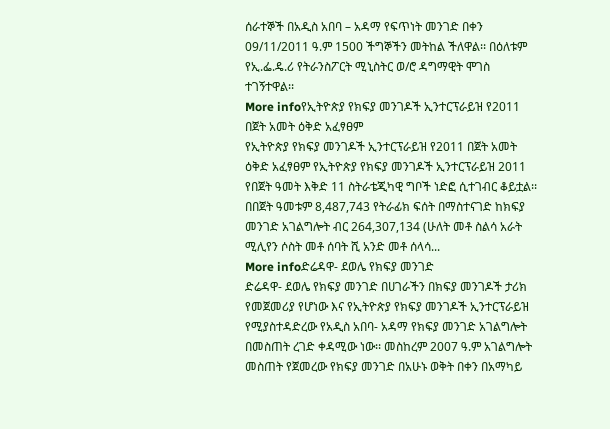ሰራተኞች በአዲስ አበባ – አዳማ የፍጥነት መንገድ በቀን 09/11/2011 ዓ.ም 1500 ችግኞችን መትከል ችለዋል፡፡ በዕለቱም የኢ.ፌ.ዴ.ሪ የትራንስፖርት ሚኒስትር ወ/ሮ ዳግማዊት ሞገስ ተገኝተዋል፡፡
More infoየኢትዮጵያ የክፍያ መንገዶች ኢንተርፕራይዝ የ2011 በጀት አመት ዕቅድ አፈፃፀም
የኢትዮጵያ የክፍያ መንገዶች ኢንተርፕራይዝ የ2011 በጀት አመት ዕቅድ አፈፃፀም የኢትዮጵያ የክፍያ መንገዶች ኢንተርፕራይዝ 2011 የበጀት ዓመት እቅድ 11 ስትራቴጂካዊ ግቦች ነድፎ ሲተገብር ቆይቷል፡፡ በበጀት ዓመቱም 8,487,743 የትራፊክ ፍሰት በማስተናገድ ከክፍያ መንገድ አገልግሎት ብር 264,307,134 (ሁለት መቶ ስልሳ አራት ሚሊየን ሶስት መቶ ሰባት ሺ አንድ መቶ ሰላሳ...
More infoድሬዳዋ- ደወሌ የክፍያ መንገድ
ድሬዳዋ- ደወሌ የክፍያ መንገድ በሀገራችን በክፍያ መንገዶች ታሪክ የመጀመሪያ የሆነው እና የኢትዮጵያ የክፍያ መንገዶች ኢንተርፕራይዝ የሚያስተዳድረው የአዲስ አበባ- አዳማ የክፍያ መንገድ አገልግሎት በመስጠት ረገድ ቀዳሚው ነው፡፡ መስከረም 2007 ዓ.ም አገልግሎት መስጠት የጀመረው የክፍያ መንገድ በአሁኑ ወቅት በቀን በአማካይ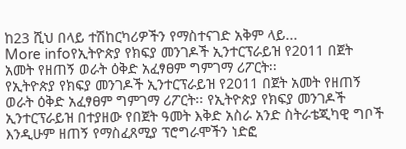ከ23 ሺህ በላይ ተሽከርካሪዎችን የማስተናገድ አቅም ላይ...
More infoየኢትዮጵያ የክፍያ መንገዶች ኢንተርፕራይዝ የ2011 በጀት አመት የዘጠኝ ወራት ዕቅድ አፈፃፀም ግምገማ ሪፖርት፡፡
የኢትዮጵያ የክፍያ መንገዶች ኢንተርፕራይዝ የ2011 በጀት አመት የዘጠኝ ወራት ዕቅድ አፈፃፀም ግምገማ ሪፖርት፡፡ የኢትዮጵያ የክፍያ መንገዶች ኢንተርፕራይዝ በተያዘው የበጀት ዓመት እቅድ አስራ አንድ ስትራቴጂካዊ ግቦች እንዲሁም ዘጠኝ የማስፈጸሚያ ፕሮግራሞችን ነድፎ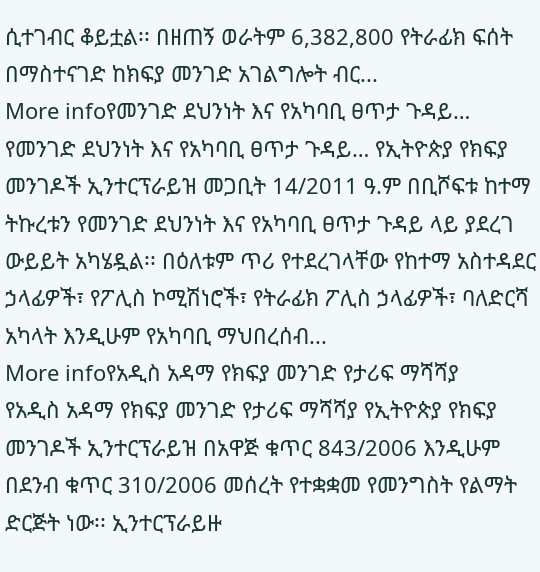ሲተገብር ቆይቷል፡፡ በዘጠኝ ወራትም 6,382,800 የትራፊክ ፍሰት በማስተናገድ ከክፍያ መንገድ አገልግሎት ብር...
More infoየመንገድ ደህንነት እና የአካባቢ ፀጥታ ጉዳይ…
የመንገድ ደህንነት እና የአካባቢ ፀጥታ ጉዳይ… የኢትዮጵያ የክፍያ መንገዶች ኢንተርፕራይዝ መጋቢት 14/2011 ዓ.ም በቢሾፍቱ ከተማ ትኩረቱን የመንገድ ደህንነት እና የአካባቢ ፀጥታ ጉዳይ ላይ ያደረገ ውይይት አካሄዷል፡፡ በዕለቱም ጥሪ የተደረገላቸው የከተማ አስተዳደር ኃላፊዎች፣ የፖሊስ ኮሚሽነሮች፣ የትራፊክ ፖሊስ ኃላፊዎች፣ ባለድርሻ አካላት እንዲሁም የአካባቢ ማህበረሰብ...
More infoየአዲስ አዳማ የክፍያ መንገድ የታሪፍ ማሻሻያ
የአዲስ አዳማ የክፍያ መንገድ የታሪፍ ማሻሻያ የኢትዮጵያ የክፍያ መንገዶች ኢንተርፕራይዝ በአዋጅ ቁጥር 843/2006 እንዲሁም በደንብ ቁጥር 310/2006 መሰረት የተቋቋመ የመንግስት የልማት ድርጅት ነው፡፡ ኢንተርፕራይዙ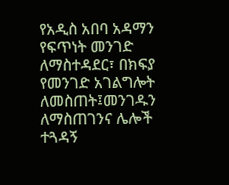የአዲስ አበባ አዳማን የፍጥነት መንገድ ለማስተዳደር፣ በክፍያ የመንገድ አገልግሎት ለመስጠት፤መንገዱን ለማስጠገንና ሌሎች ተጓዳኝ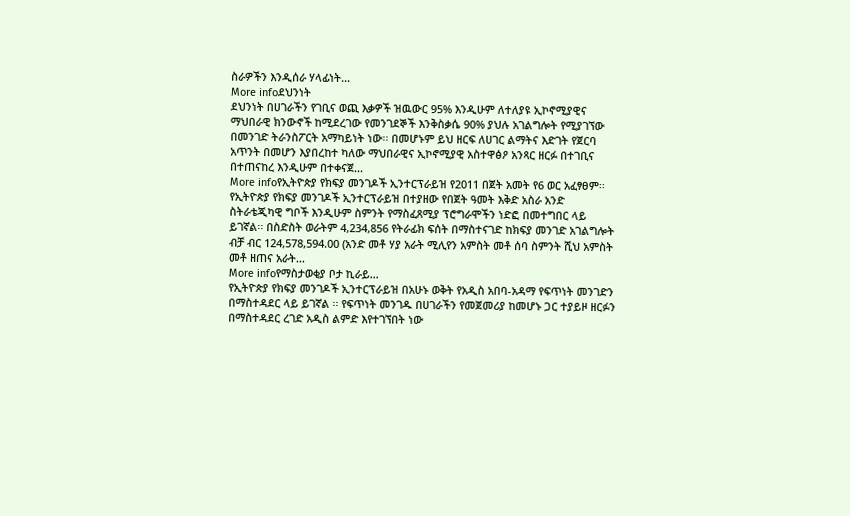ስራዎችን እንዲሰራ ሃላፊነት...
More infoደህንነት
ደህንነት በሀገራችን የገቢና ወጪ እቃዎች ዝዉውር 95% እንዲሁም ለተለያዩ ኢኮኖሚያዊና ማህበራዊ ክንውኖች ከሚደረገው የመንገደኞች እንቅስቃሴ 90% ያህሉ አገልግሎት የሚያገኘው በመንገድ ትራንስፖርት አማካይነት ነው፡፡ በመሆኑም ይህ ዘርፍ ለሀገር ልማትና እድገት የጀርባ አጥንት በመሆን እያበረከተ ካለው ማህበራዊና ኢኮኖሚያዊ አስተዋፅዖ አንጻር ዘርፉ በተገቢና በተጠናከረ እንዲሁም በተቀናጀ...
More infoየኢትዮጵያ የክፍያ መንገዶች ኢንተርፕራይዝ የ2011 በጀት አመት የ6 ወር አፈፃፀም፡፡
የኢትዮጵያ የክፍያ መንገዶች ኢንተርፕራይዝ በተያዘው የበጀት ዓመት እቅድ አስራ አንድ ስትራቴጂካዊ ግቦች እንዲሁም ስምንት የማስፈጸሚያ ፕሮግራሞችን ነድፎ በመተግበር ላይ ይገኛል፡፡ በስድስት ወራትም 4,234,856 የትራፊክ ፍሰት በማስተናገድ ከክፍያ መንገድ አገልግሎት ብቻ ብር 124,578,594.00 (አንድ መቶ ሃያ አራት ሚሊየን አምስት መቶ ሰባ ስምንት ሺህ አምስት መቶ ዘጠና አራት...
More infoየማስታወቂያ ቦታ ኪራይ…
የኢትዮጵያ የክፍያ መንገዶች ኢንተርፕራይዝ በአሁኑ ወቅት የአዲስ አበባ-አዳማ የፍጥነት መንገድን በማስተዳደር ላይ ይገኛል ፡፡ የፍጥነት መንገዱ በሀገራችን የመጀመሪያ ከመሆኑ ጋር ተያይዞ ዘርፉን በማስተዳደር ረገድ አዲስ ልምድ እየተገኘበት ነው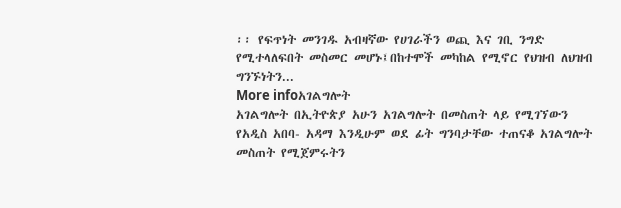፡፡ የፍጥነት መንገዱ አብዛኛው የሀገራችን ወጪ እና ገቢ ንግድ የሚተላለፍበት መስመር መሆኑ፤በከተሞች መካከል የሚኖር የህዝብ ለህዝብ ግንኙነትን...
More infoአገልግሎት
አገልግሎት በኢትዮጵያ አሁን አገልግሎት በመስጠት ላይ የሚገኘውን የአዲስ አበባ- አዳማ እንዲሁም ወደ ፊት ግንባታቸው ተጠናቆ አገልግሎት መስጠት የሚጀምሩትን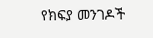የክፍያ መንገዶች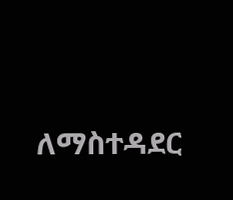ለማስተዳደር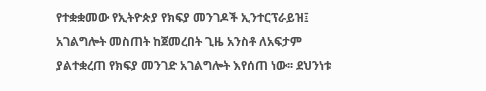የተቋቋመው የኢትዮጵያ የክፍያ መንገዶች ኢንተርፕራይዝ፤ አገልግሎት መስጠት ከጀመረበት ጊዜ አንስቶ ለአፍታም ያልተቋረጠ የክፍያ መንገድ አገልግሎት እየሰጠ ነው፡፡ ደህንነቱ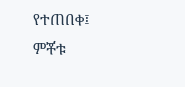የተጠበቀ፤ ምቾቱ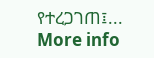የተረጋገጠ፤...
More info